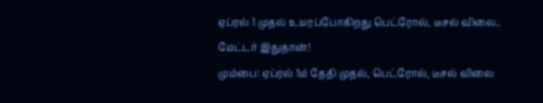ஏப்ரல் 1 முதல் உயரப்போகிறது பெட்ரோல், டீசல் விலை.. மேட்டர் இதுதான்!
மும்பை: ஏப்ரல் 1ம் தேதி முதல், பெட்ரோல், டீசல் விலை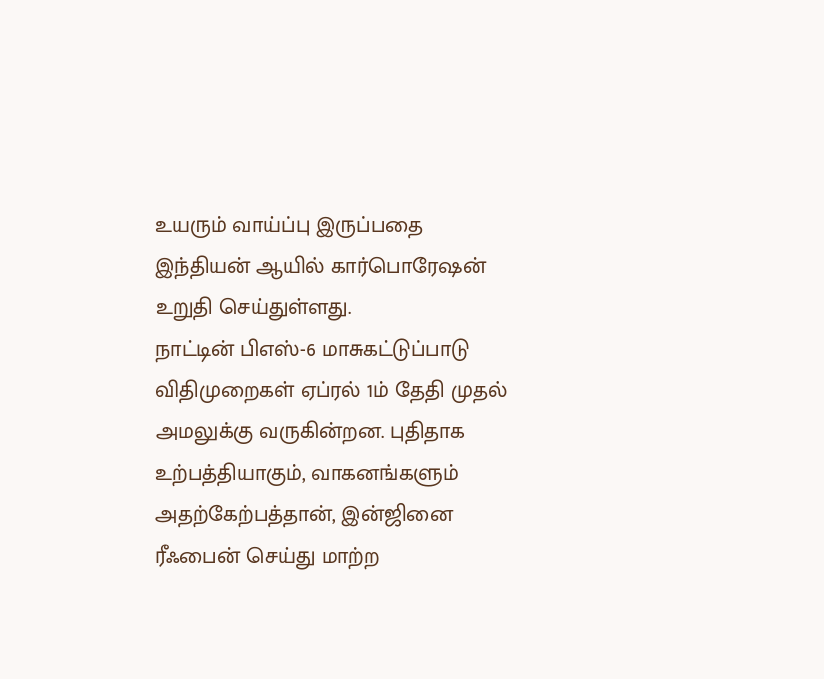உயரும் வாய்ப்பு இருப்பதை இந்தியன் ஆயில் கார்பொரேஷன் உறுதி செய்துள்ளது.
நாட்டின் பிஎஸ்-6 மாசுகட்டுப்பாடு விதிமுறைகள் ஏப்ரல் 1ம் தேதி முதல் அமலுக்கு வருகின்றன. புதிதாக உற்பத்தியாகும், வாகனங்களும் அதற்கேற்பத்தான், இன்ஜினை ரீஃபைன் செய்து மாற்ற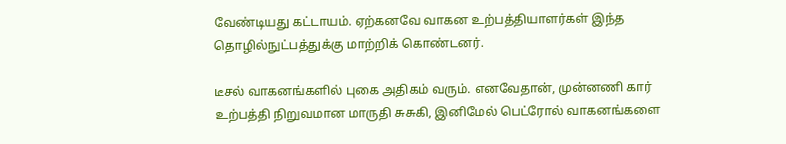வேண்டியது கட்டாயம். ஏற்கனவே வாகன உற்பத்தியாளர்கள் இந்த தொழில்நுட்பத்துக்கு மாற்றிக் கொண்டனர்.

டீசல் வாகனங்களில் புகை அதிகம் வரும். எனவேதான், முன்னணி கார் உற்பத்தி நிறுவமான மாருதி சுசுகி, இனிமேல் பெட்ரோல் வாகனங்களை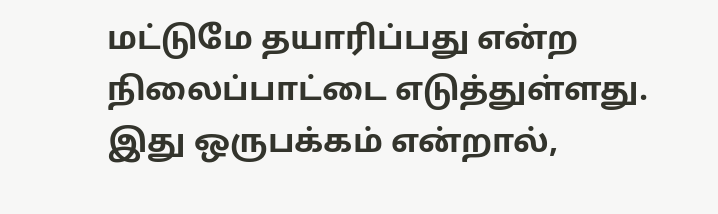மட்டுமே தயாரிப்பது என்ற நிலைப்பாட்டை எடுத்துள்ளது. இது ஒருபக்கம் என்றால்,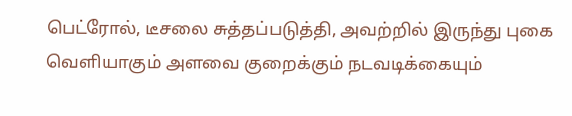பெட்ரோல், டீசலை சுத்தப்படுத்தி, அவற்றில் இருந்து புகை வெளியாகும் அளவை குறைக்கும் நடவடிக்கையும்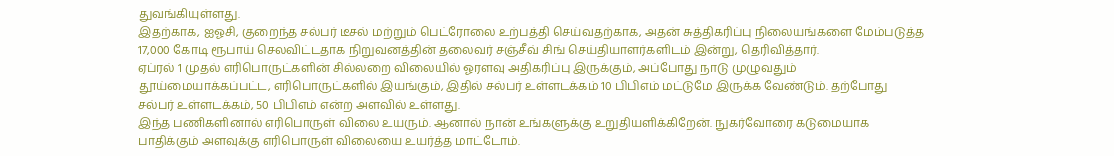துவங்கியுள்ளது.
இதற்காக, ஐஓசி, குறைந்த சல்பர் டீசல் மற்றும் பெட்ரோலை உற்பத்தி செய்வதற்காக, அதன் சுத்திகரிப்பு நிலையங்களை மேம்படுத்த 17,000 கோடி ரூபாய் செலவிட்டதாக நிறுவனத்தின் தலைவர் சஞ்சீவ் சிங் செய்தியாளர்களிடம் இன்று, தெரிவித்தார்.
ஏப்ரல் 1 முதல் எரிபொருட்களின் சில்லறை விலையில் ஓரளவு அதிகரிப்பு இருக்கும், அப்போது நாடு முழுவதும் தூய்மையாக்கப்பட்ட, எரிபொருட்களில் இயங்கும், இதில் சல்பர் உள்ளடக்கம் 10 பிபிஎம் மட்டுமே இருக்க வேண்டும். தற்போது சல்பர் உள்ளடக்கம், 50 பிபிஎம் என்ற அளவில் உள்ளது.
இந்த பணிகளினால் எரிபொருள் விலை உயரும். ஆனால் நான் உங்களுக்கு உறுதியளிக்கிறேன். நுகர்வோரை கடுமையாக பாதிக்கும் அளவுக்கு எரிபொருள் விலையை உயர்த்த மாட்டோம்.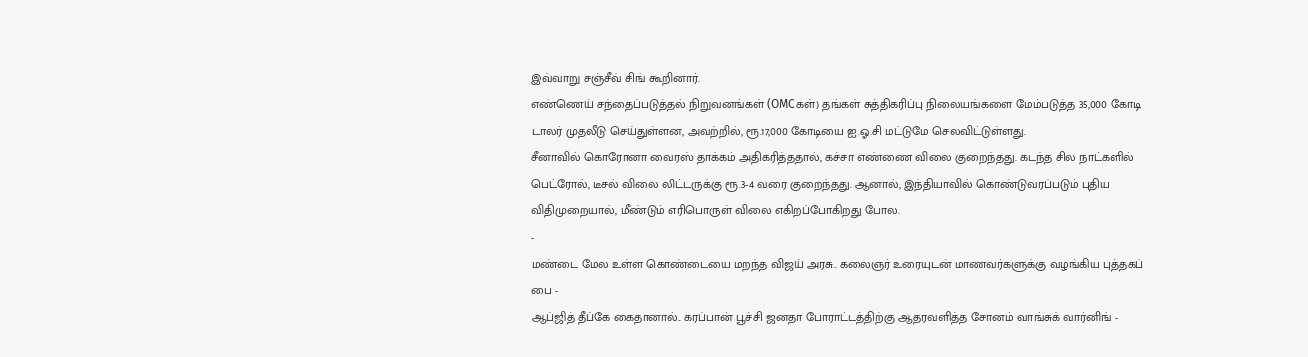இவ்வாறு சஞ்சீவ் சிங் கூறினார்.
எண்ணெய் சந்தைப்படுத்தல் நிறுவனங்கள் (OMCகள்) தங்கள் சுத்திகரிப்பு நிலையங்களை மேம்படுத்த 35,000 கோடி டாலர் முதலீடு செய்துள்ளன, அவற்றில், ரூ.17,000 கோடியை ஐ.ஓ.சி மட்டுமே செலவிட்டுள்ளது.
சீனாவில் கொரோனா வைரஸ் தாக்கம் அதிகரித்ததால், கச்சா எண்ணை விலை குறைந்தது. கடந்த சில நாட்களில் பெட்ரோல், டீசல் விலை லிட்டருக்கு ரூ.3-4 வரை குறைந்தது. ஆனால், இந்தியாவில் கொண்டுவரப்படும் புதிய விதிமுறையால், மீண்டும் எரிபொருள் விலை எகிறப்போகிறது போல.
-
மண்டை மேல உள்ள கொண்டையை மறந்த விஜய் அரசு.. கலைஞர் உரையுடன் மாணவர்களுக்கு வழங்கிய புத்தகப் பை -
ஆப்ஜித் தீப்கே கைதானால்.. கரப்பான் பூச்சி ஜனதா போராட்டத்திற்கு ஆதரவளித்த சோனம் வாங்சுக் வார்னிங் -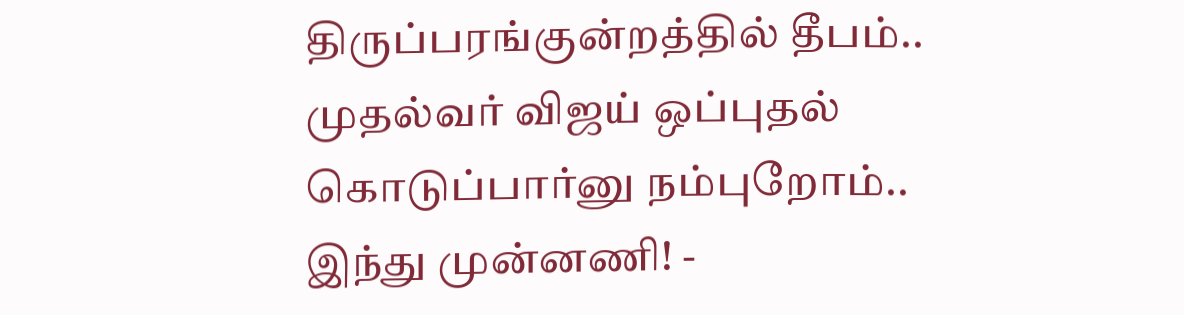திருப்பரங்குன்றத்தில் தீபம்.. முதல்வர் விஜய் ஒப்புதல் கொடுப்பார்னு நம்புறோம்.. இந்து முன்னணி! -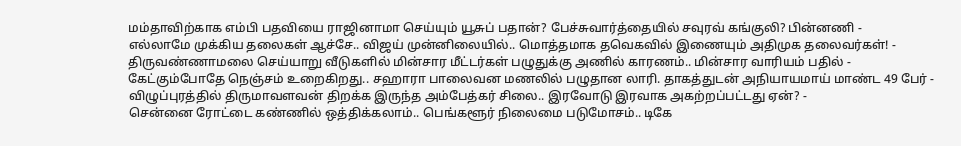மம்தாவிற்காக எம்பி பதவியை ராஜினாமா செய்யும் யூசுப் பதான்? பேச்சுவார்த்தையில் சவுரவ் கங்குலி? பின்னணி -
எல்லாமே முக்கிய தலைகள் ஆச்சே.. விஜய் முன்னிலையில்.. மொத்தமாக தவெகவில் இணையும் அதிமுக தலைவர்கள்! -
திருவண்ணாமலை செய்யாறு வீடுகளில் மின்சார மீட்டர்கள் பழுதுக்கு அணில் காரணம்.. மின்சார வாரியம் பதில் -
கேட்கும்போதே நெஞ்சம் உறைகிறது.. சஹாரா பாலைவன மணலில் பழுதான லாரி. தாகத்துடன் அநியாயமாய் மாண்ட 49 பேர் -
விழுப்புரத்தில் திருமாவளவன் திறக்க இருந்த அம்பேத்கர் சிலை.. இரவோடு இரவாக அகற்றப்பட்டது ஏன்? -
சென்னை ரோட்டை கண்ணில் ஒத்திக்கலாம்.. பெங்களூர் நிலைமை படுமோசம்.. டிகே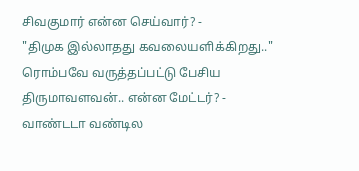சிவகுமார் என்ன செய்வார்? -
"திமுக இல்லாதது கவலையளிக்கிறது.." ரொம்பவே வருத்தப்பட்டு பேசிய திருமாவளவன்.. என்ன மேட்டர்? -
வாண்டடா வண்டில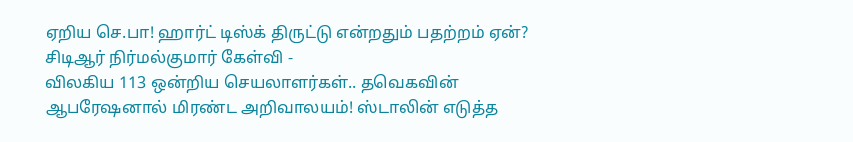ஏறிய செ.பா! ஹார்ட் டிஸ்க் திருட்டு என்றதும் பதற்றம் ஏன்? சிடிஆர் நிர்மல்குமார் கேள்வி -
விலகிய 113 ஒன்றிய செயலாளர்கள்.. தவெகவின் ஆபரேஷனால் மிரண்ட அறிவாலயம்! ஸ்டாலின் எடுத்த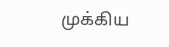முக்கிய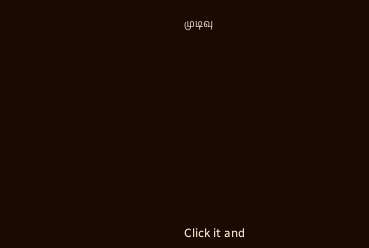முடிவு












Click it and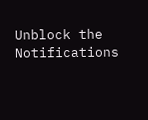Unblock the Notifications